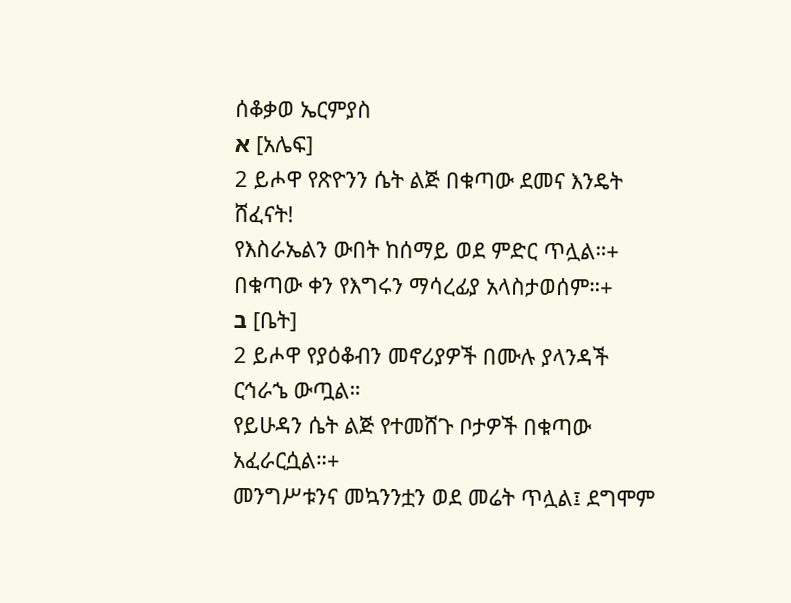ሰቆቃወ ኤርምያስ
א [አሌፍ]
2 ይሖዋ የጽዮንን ሴት ልጅ በቁጣው ደመና እንዴት ሸፈናት!
የእስራኤልን ውበት ከሰማይ ወደ ምድር ጥሏል።+
በቁጣው ቀን የእግሩን ማሳረፊያ አላስታወሰም።+
ב [ቤት]
2 ይሖዋ የያዕቆብን መኖሪያዎች በሙሉ ያላንዳች ርኅራኄ ውጧል።
የይሁዳን ሴት ልጅ የተመሸጉ ቦታዎች በቁጣው አፈራርሷል።+
መንግሥቱንና መኳንንቷን ወደ መሬት ጥሏል፤ ደግሞም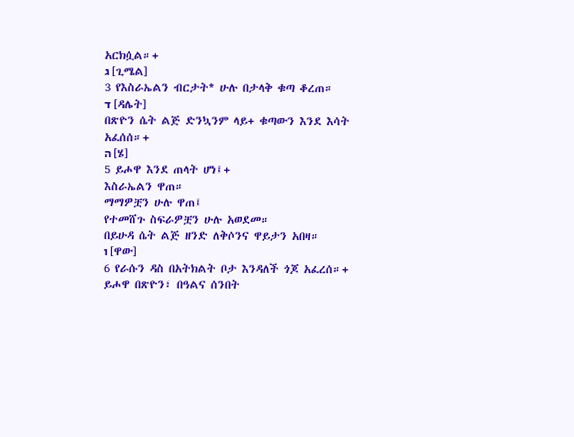አርክሷል።+
ג [ጊሜል]
3 የእስራኤልን ብርታት* ሁሉ በታላቅ ቁጣ ቆረጠ።
ד [ዳሌት]
በጽዮን ሴት ልጅ ድንኳንም ላይ+ ቁጣውን እንደ እሳት አፈሰሰ።+
ה [ሄ]
5 ይሖዋ እንደ ጠላት ሆነ፤+
እስራኤልን ዋጠ።
ማማዎቿን ሁሉ ዋጠ፤
የተመሸጉ ስፍራዎቿን ሁሉ አወደመ።
በይሁዳ ሴት ልጅ ዘንድ ለቅሶንና ዋይታን አበዛ።
ו [ዋው]
6 የራሱን ዳስ በአትክልት ቦታ እንዳለች ጎጆ አፈረሰ።+
ይሖዋ በጽዮን፣ በዓልና ሰንበት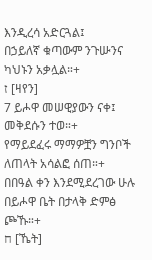እንዲረሳ አድርጓል፤
በኃይለኛ ቁጣውም ንጉሡንና ካህኑን አቃሏል።+
ז [ዛየን]
7 ይሖዋ መሠዊያውን ናቀ፤
መቅደሱን ተወ።+
የማይደፈሩ ማማዎቿን ግንቦች ለጠላት አሳልፎ ሰጠ።+
በበዓል ቀን እንደሚደረገው ሁሉ በይሖዋ ቤት በታላቅ ድምፅ ጮኹ።+
ח [ኼት]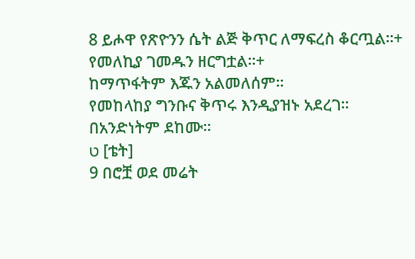8 ይሖዋ የጽዮንን ሴት ልጅ ቅጥር ለማፍረስ ቆርጧል።+
የመለኪያ ገመዱን ዘርግቷል።+
ከማጥፋትም እጁን አልመለሰም።
የመከላከያ ግንቡና ቅጥሩ እንዲያዝኑ አደረገ።
በአንድነትም ደከሙ።
ט [ቴት]
9 በሮቿ ወደ መሬት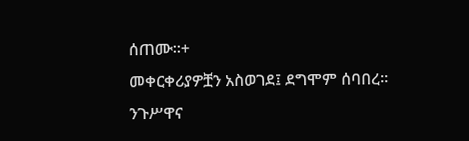ሰጠሙ።+
መቀርቀሪያዎቿን አስወገደ፤ ደግሞም ሰባበረ።
ንጉሥዋና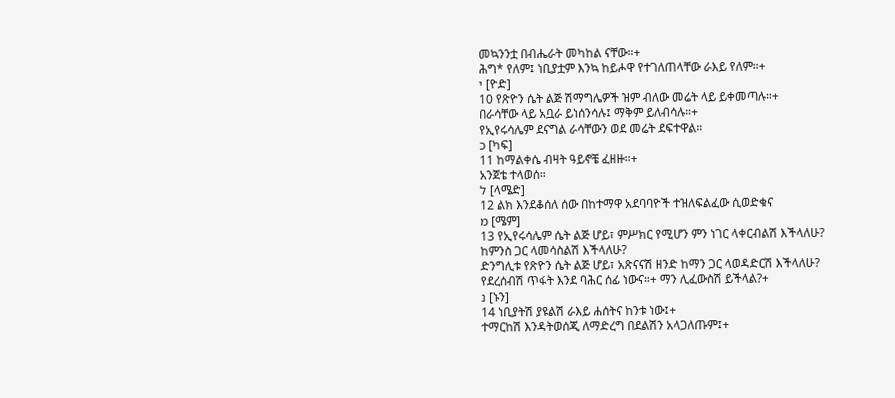መኳንንቷ በብሔራት መካከል ናቸው።+
ሕግ* የለም፤ ነቢያቷም እንኳ ከይሖዋ የተገለጠላቸው ራእይ የለም።+
י [ዮድ]
10 የጽዮን ሴት ልጅ ሽማግሌዎች ዝም ብለው መሬት ላይ ይቀመጣሉ።+
በራሳቸው ላይ አቧራ ይነሰንሳሉ፤ ማቅም ይለብሳሉ።+
የኢየሩሳሌም ደናግል ራሳቸውን ወደ መሬት ደፍተዋል።
כ [ካፍ]
11 ከማልቀሴ ብዛት ዓይኖቼ ፈዘዙ።+
አንጀቴ ተላወሰ።
ל [ላሜድ]
12 ልክ እንደቆሰለ ሰው በከተማዋ አደባባዮች ተዝለፍልፈው ሲወድቁና
מ [ሜም]
13 የኢየሩሳሌም ሴት ልጅ ሆይ፣ ምሥክር የሚሆን ምን ነገር ላቀርብልሽ እችላለሁ?
ከምንስ ጋር ላመሳስልሽ እችላለሁ?
ድንግሊቱ የጽዮን ሴት ልጅ ሆይ፣ አጽናናሽ ዘንድ ከማን ጋር ላወዳድርሽ እችላለሁ?
የደረሰብሽ ጥፋት እንደ ባሕር ሰፊ ነውና።+ ማን ሊፈውስሽ ይችላል?+
נ [ኑን]
14 ነቢያትሽ ያዩልሽ ራእይ ሐሰትና ከንቱ ነው፤+
ተማርከሽ እንዳትወሰጂ ለማድረግ በደልሽን አላጋለጡም፤+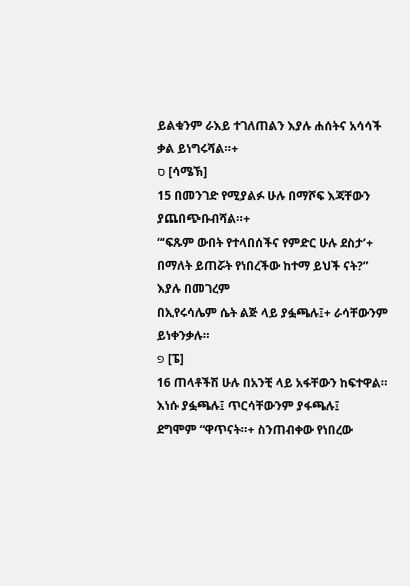ይልቁንም ራእይ ተገለጠልን እያሉ ሐሰትና አሳሳች ቃል ይነግሩሻል።+
ס [ሳሜኽ]
15 በመንገድ የሚያልፉ ሁሉ በማሾፍ እጃቸውን ያጨበጭቡብሻል።+
“‘ፍጹም ውበት የተላበሰችና የምድር ሁሉ ደስታ’+ በማለት ይጠሯት የነበረችው ከተማ ይህች ናት?” እያሉ በመገረም
በኢየሩሳሌም ሴት ልጅ ላይ ያፏጫሉ፤+ ራሳቸውንም ይነቀንቃሉ።
פ [ፔ]
16 ጠላቶችሽ ሁሉ በአንቺ ላይ አፋቸውን ከፍተዋል።
እነሱ ያፏጫሉ፤ ጥርሳቸውንም ያፋጫሉ፤
ደግሞም “ዋጥናት።+ ስንጠብቀው የነበረው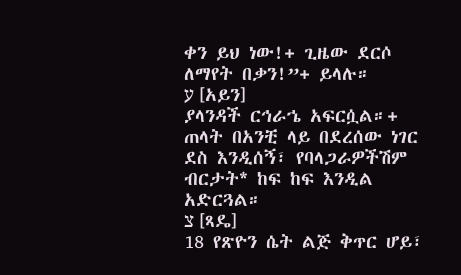ቀን ይህ ነው!+ ጊዜው ደርሶ ለማየት በቃን!”+ ይላሉ።
ע [አይን]
ያላንዳች ርኅራኄ አፍርሷል።+
ጠላት በአንቺ ላይ በደረሰው ነገር ደስ እንዲሰኝ፣ የባላጋራዎችሽም ብርታት* ከፍ ከፍ እንዲል አድርጓል።
צ [ጻዴ]
18 የጽዮን ሴት ልጅ ቅጥር ሆይ፣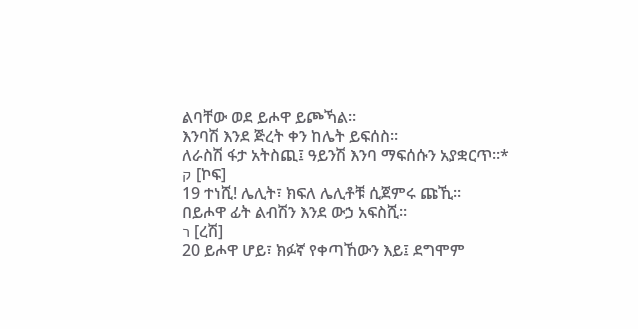ልባቸው ወደ ይሖዋ ይጮኻል።
እንባሽ እንደ ጅረት ቀን ከሌት ይፍሰስ።
ለራስሽ ፋታ አትስጪ፤ ዓይንሽ እንባ ማፍሰሱን አያቋርጥ።*
ק [ኮፍ]
19 ተነሺ! ሌሊት፣ ክፍለ ሌሊቶቹ ሲጀምሩ ጩኺ።
በይሖዋ ፊት ልብሽን እንደ ውኃ አፍስሺ።
ר [ረሽ]
20 ይሖዋ ሆይ፣ ክፉኛ የቀጣኸውን እይ፤ ደግሞም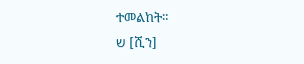ተመልከት።
ש [ሺን]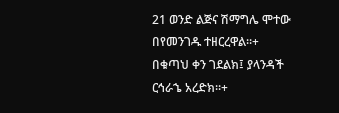21 ወንድ ልጅና ሽማግሌ ሞተው በየመንገዱ ተዘርረዋል።+
በቁጣህ ቀን ገደልክ፤ ያላንዳች ርኅራኄ አረድክ።+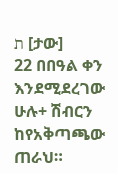ת [ታው]
22 በበዓል ቀን እንደሚደረገው ሁሉ+ ሽብርን ከየአቅጣጫው ጠራህ።